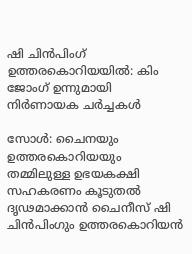ഷി ചിൻപിംഗ് ഉത്തരകൊറിയയിൽ: കിം ജോംഗ് ഉന്നുമായി നിർണായക ചർച്ചകൾ

സോൾ: ചൈനയും ഉത്തരകൊറിയയും തമ്മിലുള്ള ഉഭയകക്ഷി സഹകരണം കൂടുതൽ ദൃഢമാക്കാൻ ചൈനീസ് ഷി ചിൻപിംഗും ഉത്തരകൊറിയൻ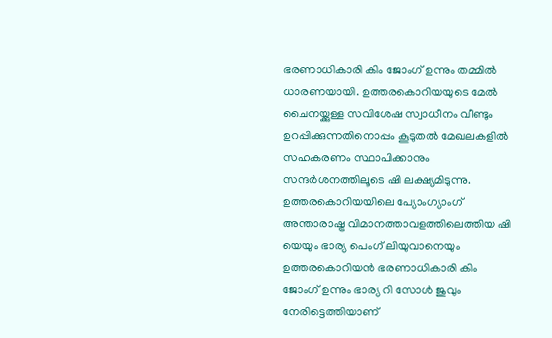ഭരണാധികാരി കിം ജോംഗ് ഉന്നും തമ്മിൽ ധാരണയായി. ഉത്തരകൊറിയയുടെ മേൽ ചൈനയ്ക്കുള്ള സവിശേഷ സ്വാധീനം വീണ്ടും ഉറപ്പിക്കുന്നതിനൊപ്പം കൂടുതൽ മേഖലകളിൽ സഹകരണം സ്ഥാപിക്കാനും സന്ദർശനത്തിലൂടെ ഷി ലക്ഷ്യമിടുന്നു. ഉത്തരകൊറിയയിലെ പ്യോംഗ്യാംഗ് അന്താരാഷ്ട്ര വിമാനത്താവളത്തിലെത്തിയ ഷി യെയും ഭാര്യ പെംഗ് ലിയുവാനെയും ഉത്തരകൊറിയൻ ഭരണാധികാരി കിം ജോംഗ് ഉന്നും ഭാര്യ റി സോൾ ജുവും നേരിട്ടെത്തിയാണ്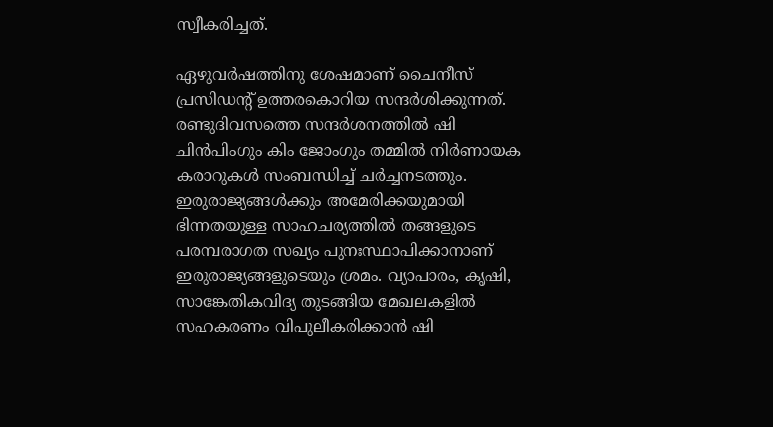സ്വീകരിച്ചത്.

ഏഴുവർഷത്തിനു ശേഷമാണ് ചൈനീസ് പ്രസിഡന്‍റ് ഉത്തരകൊറിയ സന്ദർശിക്കുന്നത്. രണ്ടുദിവസത്തെ സന്ദർശനത്തിൽ ഷി ചിൻപിംഗും കിം ജോംഗും തമ്മിൽ നിർണായക കരാറുകൾ സംബന്ധിച്ച് ചർച്ചനടത്തും. ഇരുരാജ്യങ്ങൾക്കും അമേരിക്കയുമായി ഭിന്നതയുള്ള സാഹചര്യത്തിൽ തങ്ങളുടെ പരമ്പരാഗത സഖ്യം പുനഃസ്ഥാപിക്കാനാണ് ഇരുരാജ്യങ്ങളുടെയും ശ്രമം. വ്യാപാരം, കൃഷി, സാങ്കേതികവിദ്യ തുടങ്ങിയ മേഖലകളിൽ സഹകരണം വിപുലീകരിക്കാൻ ഷി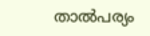താൽപര്യം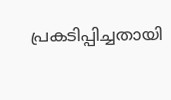പ്രകടിപ്പിച്ചതായി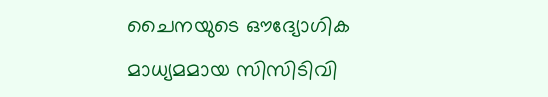ചൈനയുടെ ഔദ്യോഗിക മാധ്യമമായ സിസിടിവി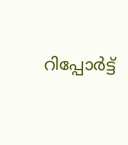റിപ്പോർട്ട്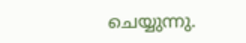ചെയ്യുന്നു.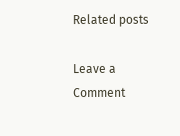Related posts

Leave a Comment